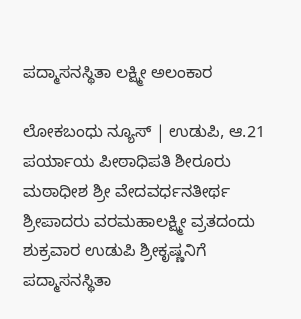ಪದ್ಮಾಸನಸ್ಥಿತಾ ಲಕ್ಷ್ಮೀ ಅಲಂಕಾರ

ಲೋಕಬಂಧು ನ್ಯೂಸ್ | ಉಡುಪಿ, ಆ.21
ಪರ್ಯಾಯ ಪೀಠಾಧಿಪತಿ ಶೀರೂರು ಮಠಾಧೀಶ ಶ್ರೀ ವೇದವರ್ಧನತೀರ್ಥ ಶ್ರೀಪಾದರು ವರಮಹಾಲಕ್ಷ್ಮೀ ವ್ರತದಂದು ಶುಕ್ರವಾರ ಉಡುಪಿ ಶ್ರೀಕೃಷ್ಣನಿಗೆ ಪದ್ಮಾಸನಸ್ಥಿತಾ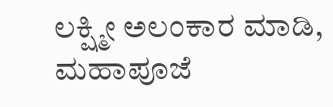ಲಕ್ಷ್ಮೀ ಅಲಂಕಾರ ಮಾಡಿ, ಮಹಾಪೂಜೆ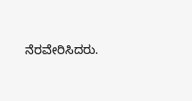ನೆರವೇರಿಸಿದರು.